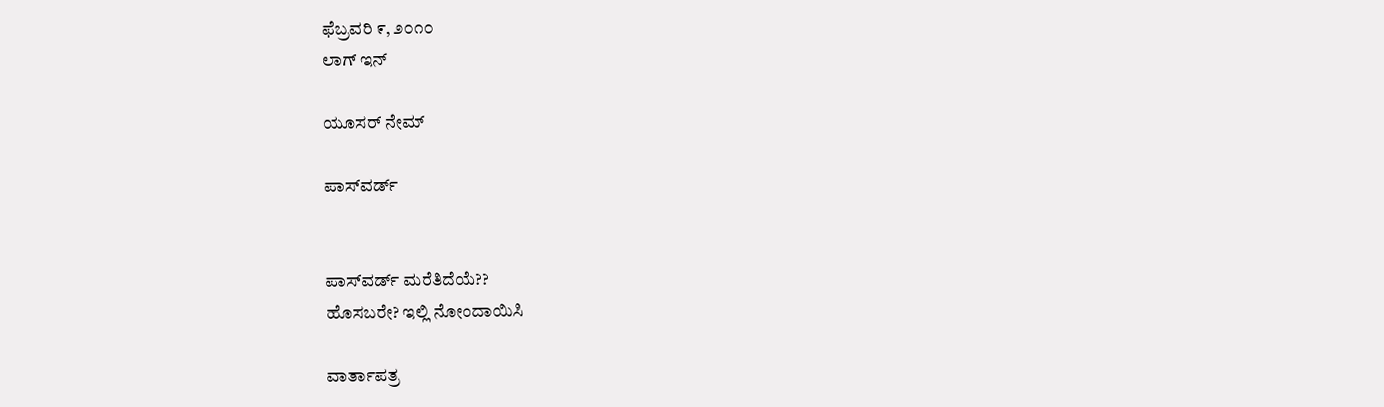ಫೆಬ್ರವರಿ ೯, ೨೦೧೦
ಲಾಗ್ ಇನ್

ಯೂಸರ್ ನೇಮ್

ಪಾಸ್‌ವರ್ಡ್


ಪಾಸ್‌ವರ್ಡ್ ಮರೆತಿದೆಯೆ??
ಹೊಸಬರೇ? ಇಲ್ಲಿ ನೋಂದಾಯಿಸಿ

ವಾರ್ತಾಪತ್ರ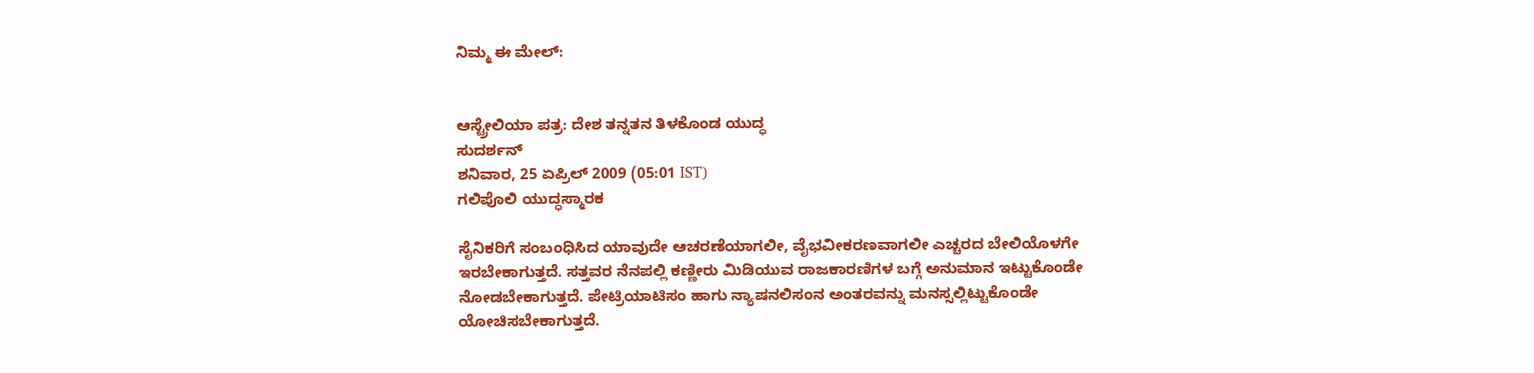ನಿಮ್ಮ ಈ ಮೇಲ್:


ಆಸ್ಟ್ರೇಲಿಯಾ ಪತ್ರ: ದೇಶ ತನ್ನತನ ತಿಳಕೊಂಡ ಯುದ್ಧ
ಸುದರ್ಶನ್
ಶನಿವಾರ, 25 ಏಪ್ರಿಲ್ 2009 (05:01 IST)
ಗಲಿಪೊಲಿ ಯುದ್ಧಸ್ಮಾರಕ

ಸೈನಿಕರಿಗೆ ಸಂಬಂಧಿಸಿದ ಯಾವುದೇ ಆಚರಣೆಯಾಗಲೀ, ವೈಭವೀಕರಣವಾಗಲೀ ಎಚ್ಚರದ ಬೇಲಿಯೊಳಗೇ ಇರಬೇಕಾಗುತ್ತದೆ. ಸತ್ತವರ ನೆನಪಲ್ಲಿ ಕಣ್ಣೀರು ಮಿಡಿಯುವ ರಾಜಕಾರಣಿಗಳ ಬಗ್ಗೆ ಅನುಮಾನ ಇಟ್ಟುಕೊಂಡೇ ನೋಡಬೇಕಾಗುತ್ತದೆ. ಪೇಟ್ರಿಯಾಟಿಸಂ ಹಾಗು ನ್ಯಾಷನಲಿಸಂನ ಅಂತರವನ್ನು ಮನಸ್ಸಲ್ಲಿಟ್ಟುಕೊಂಡೇ ಯೋಚಿಸಬೇಕಾಗುತ್ತದೆ.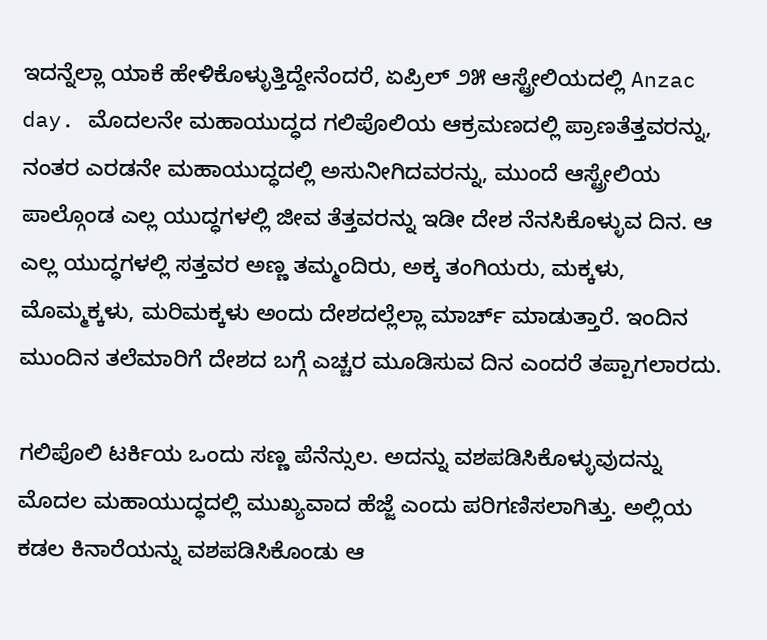ಇದನ್ನೆಲ್ಲಾ ಯಾಕೆ ಹೇಳಿಕೊಳ್ಳುತ್ತಿದ್ದೇನೆಂದರೆ, ಏಪ್ರಿಲ್ ೨೫ ಆಸ್ಟ್ರೇಲಿಯದಲ್ಲಿ Anzac day. ಮೊದಲನೇ ಮಹಾಯುದ್ಧದ ಗಲಿಪೊಲಿಯ ಆಕ್ರಮಣದಲ್ಲಿ ಪ್ರಾಣತೆತ್ತವರನ್ನು, ನಂತರ ಎರಡನೇ ಮಹಾಯುದ್ಧದಲ್ಲಿ ಅಸುನೀಗಿದವರನ್ನು, ಮುಂದೆ ಆಸ್ಟ್ರೇಲಿಯ ಪಾಲ್ಗೊಂಡ ಎಲ್ಲ ಯುದ್ಧಗಳಲ್ಲಿ ಜೀವ ತೆತ್ತವರನ್ನು ಇಡೀ ದೇಶ ನೆನಸಿಕೊಳ್ಳುವ ದಿನ. ಆ ಎಲ್ಲ ಯುದ್ಧಗಳಲ್ಲಿ ಸತ್ತವರ ಅಣ್ಣ ತಮ್ಮಂದಿರು, ಅಕ್ಕ ತಂಗಿಯರು, ಮಕ್ಕಳು, ಮೊಮ್ಮಕ್ಕಳು, ಮರಿಮಕ್ಕಳು ಅಂದು ದೇಶದಲ್ಲೆಲ್ಲಾ ಮಾರ್ಚ್ ಮಾಡುತ್ತಾರೆ. ಇಂದಿನ ಮುಂದಿನ ತಲೆಮಾರಿಗೆ ದೇಶದ ಬಗ್ಗೆ ಎಚ್ಚರ ಮೂಡಿಸುವ ದಿನ ಎಂದರೆ ತಪ್ಪಾಗಲಾರದು.

ಗಲಿಪೊಲಿ ಟರ್ಕಿಯ ಒಂದು ಸಣ್ಣ ಪೆನೆನ್ಸುಲ. ಅದನ್ನು ವಶಪಡಿಸಿಕೊಳ್ಳುವುದನ್ನು ಮೊದಲ ಮಹಾಯುದ್ಧದಲ್ಲಿ ಮುಖ್ಯವಾದ ಹೆಜ್ಜೆ ಎಂದು ಪರಿಗಣಿಸಲಾಗಿತ್ತು. ಅಲ್ಲಿಯ ಕಡಲ ಕಿನಾರೆಯನ್ನು ವಶಪಡಿಸಿಕೊಂಡು ಆ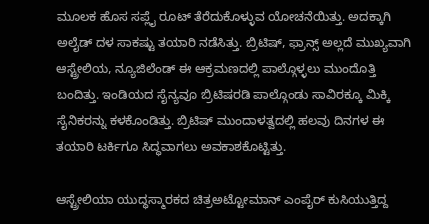ಮೂಲಕ ಹೊಸ ಸಪ್ಲೈ ರೂಟ್ ತೆರೆದುಕೊಳ್ಳುವ ಯೋಚನೆಯಿತ್ತು. ಅದಕ್ಕಾಗಿ ಅಲೈಡ್ ದಳ ಸಾಕಷ್ಟು ತಯಾರಿ ನಡೆಸಿತ್ತು. ಬ್ರಿಟಿಷ್, ಫ್ರಾನ್ಸ್ ಅಲ್ಲದೆ ಮುಖ್ಯವಾಗಿ ಆಸ್ಟ್ರೇಲಿಯ, ನ್ಯೂಜಿಲೆಂಡ್ ಈ ಆಕ್ರಮಣದಲ್ಲಿ ಪಾಲ್ಗೊಳ್ಳಲು ಮುಂದೊತ್ತಿ ಬಂದಿತ್ತು. ಇಂಡಿಯದ ಸೈನ್ಯವೂ ಬ್ರಿಟಿಷರಡಿ ಪಾಲ್ಗೊಂಡು ಸಾವಿರಕ್ಕೂ ಮಿಕ್ಕಿ ಸೈನಿಕರನ್ನು ಕಳಕೊಂಡಿತ್ತು. ಬ್ರಿಟಿಷ್ ಮುಂದಾಳತ್ವದಲ್ಲಿ ಹಲವು ದಿನಗಳ ಈ ತಯಾರಿ ಟರ್ಕಿಗೂ ಸಿದ್ಧವಾಗಲು ಅವಕಾಶಕೊಟ್ಟಿತ್ತು.

ಆಸ್ಟ್ರೇಲಿಯಾ ಯುದ್ಧಸ್ಮಾರಕದ ಚಿತ್ರಅಟ್ಟೋಮಾನ್ ಎಂಪೈರ್‍ ಕುಸಿಯುತ್ತಿದ್ದ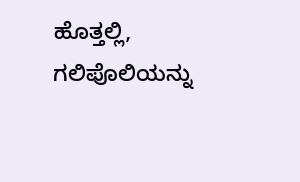ಹೊತ್ತಲ್ಲಿ, ಗಲಿಪೊಲಿಯನ್ನು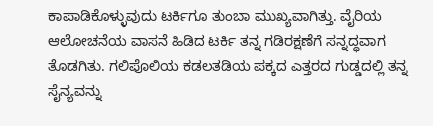ಕಾಪಾಡಿಕೊಳ್ಳುವುದು ಟರ್ಕಿಗೂ ತುಂಬಾ ಮುಖ್ಯವಾಗಿತ್ತು. ವೈರಿಯ ಆಲೋಚನೆಯ ವಾಸನೆ ಹಿಡಿದ ಟರ್ಕಿ ತನ್ನ ಗಡಿರಕ್ಷಣೆಗೆ ಸನ್ನದ್ಧವಾಗ ತೊಡಗಿತು. ಗಲಿಪೊಲಿಯ ಕಡಲತಡಿಯ ಪಕ್ಕದ ಎತ್ತರದ ಗುಡ್ಡದಲ್ಲಿ ತನ್ನ ಸೈನ್ಯವನ್ನು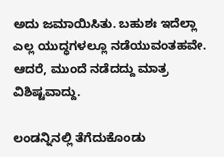ಅದು ಜಮಾಯಿಸಿತು. ಬಹುಶಃ ಇದೆಲ್ಲಾ ಎಲ್ಲ ಯುದ್ಧಗಳಲ್ಲೂ ನಡೆಯುವಂತಹವೇ. ಆದರೆ, ಮುಂದೆ ನಡೆದದ್ದು ಮಾತ್ರ ವಿಶಿಷ್ಟವಾದ್ದು.

ಲಂಡನ್ನಿನಲ್ಲಿ ತೆಗೆದುಕೊಂಡು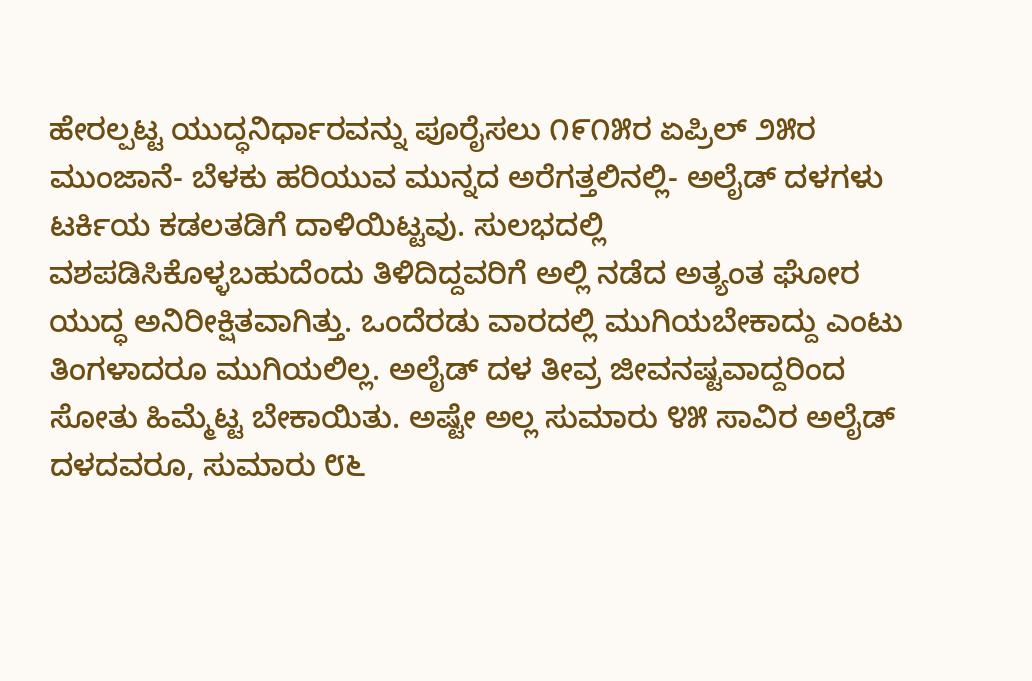ಹೇರಲ್ಪಟ್ಟ ಯುದ್ಧನಿರ್ಧಾರವನ್ನು ಪೂರೈಸಲು ೧೯೧೫ರ ಏಪ್ರಿಲ್ ೨೫ರ ಮುಂಜಾನೆ- ಬೆಳಕು ಹರಿಯುವ ಮುನ್ನದ ಅರೆಗತ್ತಲಿನಲ್ಲಿ- ಅಲೈಡ್ ದಳಗಳು ಟರ್ಕಿಯ ಕಡಲತಡಿಗೆ ದಾಳಿಯಿಟ್ಟವು. ಸುಲಭದಲ್ಲಿ ವಶಪಡಿಸಿಕೊಳ್ಳಬಹುದೆಂದು ತಿಳಿದಿದ್ದವರಿಗೆ ಅಲ್ಲಿ ನಡೆದ ಅತ್ಯಂತ ಘೋರ ಯುದ್ಧ ಅನಿರೀಕ್ಷಿತವಾಗಿತ್ತು. ಒಂದೆರಡು ವಾರದಲ್ಲಿ ಮುಗಿಯಬೇಕಾದ್ದು ಎಂಟು ತಿಂಗಳಾದರೂ ಮುಗಿಯಲಿಲ್ಲ. ಅಲೈಡ್ ದಳ ತೀವ್ರ ಜೀವನಷ್ಟವಾದ್ದರಿಂದ ಸೋತು ಹಿಮ್ಮೆಟ್ಟ ಬೇಕಾಯಿತು. ಅಷ್ಟೇ ಅಲ್ಲ ಸುಮಾರು ೪೫ ಸಾವಿರ ಅಲೈಡ್ ದಳದವರೂ, ಸುಮಾರು ೮೬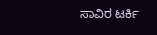ಸಾವಿರ ಟರ್ಕಿ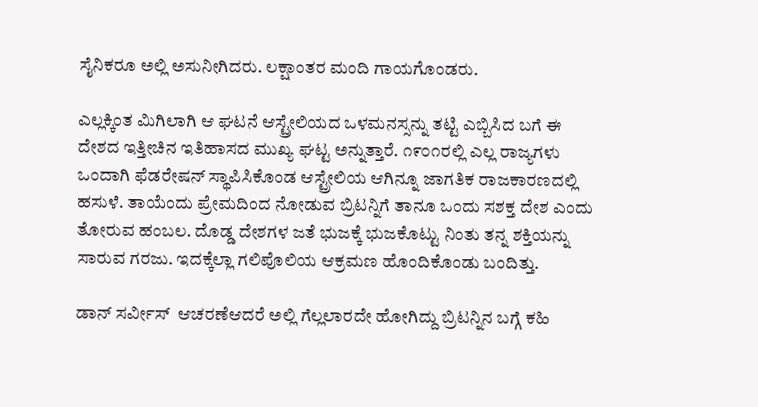ಸೈನಿಕರೂ ಅಲ್ಲಿ ಅಸುನೀಗಿದರು. ಲಕ್ಷಾಂತರ ಮಂದಿ ಗಾಯಗೊಂಡರು.

ಎಲ್ಲಕ್ಕಿಂತ ಮಿಗಿಲಾಗಿ ಆ ಘಟನೆ ಆಸ್ಟ್ರೇಲಿಯದ ಒಳಮನಸ್ಸನ್ನು ತಟ್ಟಿ ಎಬ್ಬಿಸಿದ ಬಗೆ ಈ ದೇಶದ ಇತ್ತೀಚಿನ ಇತಿಹಾಸದ ಮುಖ್ಯ ಘಟ್ಟ ಅನ್ನುತ್ತಾರೆ. ೧೯೦೧ರಲ್ಲಿ ಎಲ್ಲ ರಾಜ್ಯಗಳು ಒಂದಾಗಿ ಫೆಡರೇಷನ್ ಸ್ಥಾಪಿಸಿಕೊಂಡ ಆಸ್ಟ್ರೇಲಿಯ ಆಗಿನ್ನೂ ಜಾಗತಿಕ ರಾಜಕಾರಣದಲ್ಲಿ ಹಸುಳೆ. ತಾಯೆಂದು ಪ್ರೇಮದಿಂದ ನೋಡುವ ಬ್ರಿಟನ್ನಿಗೆ ತಾನೂ ಒಂದು ಸಶಕ್ತ ದೇಶ ಎಂದು ತೋರುವ ಹಂಬಲ. ದೊಡ್ಡ ದೇಶಗಳ ಜತೆ ಭುಜಕ್ಕೆ ಭುಜಕೊಟ್ಟು ನಿಂತು ತನ್ನ ಶಕ್ತಿಯನ್ನು ಸಾರುವ ಗರಜು. ಇದಕ್ಕೆಲ್ಲಾ ಗಲಿಪೊಲಿಯ ಆಕ್ರಮಣ ಹೊಂದಿಕೊಂಡು ಬಂದಿತ್ತು.

ಡಾನ್ ಸರ್ವೀಸ್  ಆಚರಣೆಆದರೆ ಅಲ್ಲಿ ಗೆಲ್ಲಲಾರದೇ ಹೋಗಿದ್ದು ಬ್ರಿಟನ್ನಿನ ಬಗ್ಗೆ ಕಹಿ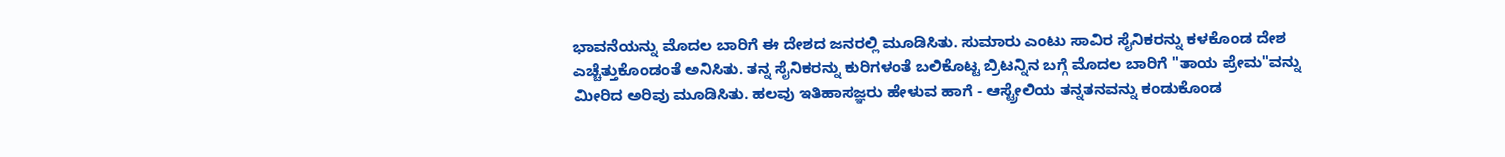ಭಾವನೆಯನ್ನು ಮೊದಲ ಬಾರಿಗೆ ಈ ದೇಶದ ಜನರಲ್ಲಿ ಮೂಡಿಸಿತು. ಸುಮಾರು ಎಂಟು ಸಾವಿರ ಸೈನಿಕರನ್ನು ಕಳಕೊಂಡ ದೇಶ ಎಚ್ಚೆತ್ತುಕೊಂಡಂತೆ ಅನಿಸಿತು. ತನ್ನ ಸೈನಿಕರನ್ನು ಕುರಿಗಳಂತೆ ಬಲಿಕೊಟ್ಟ ಬ್ರಿಟನ್ನಿನ ಬಗ್ಗೆ ಮೊದಲ ಬಾರಿಗೆ "ತಾಯ ಪ್ರೇಮ"ವನ್ನು ಮೀರಿದ ಅರಿವು ಮೂಡಿಸಿತು. ಹಲವು ಇತಿಹಾಸಜ್ಞರು ಹೇಳುವ ಹಾಗೆ - ಆಸ್ಟ್ರೇಲಿಯ ತನ್ನತನವನ್ನು ಕಂಡುಕೊಂಡ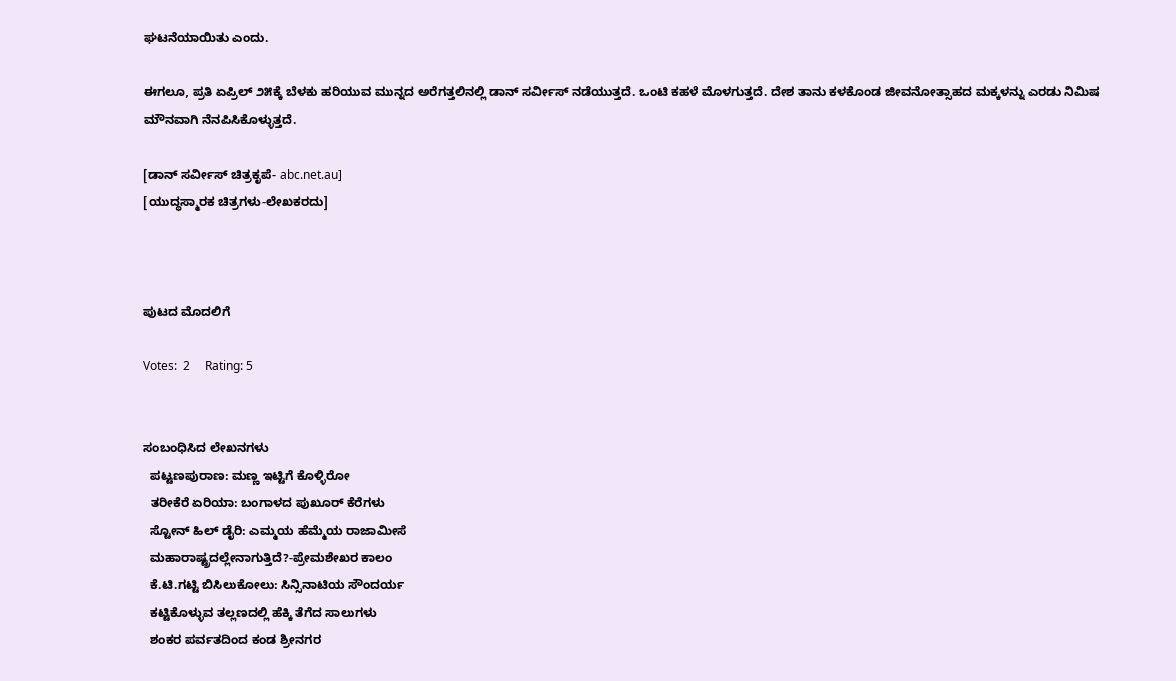ಘಟನೆಯಾಯಿತು ಎಂದು.

ಈಗಲೂ, ಪ್ರತಿ ಏಪ್ರಿಲ್ ೨೫ಕ್ಕೆ ಬೆಳಕು ಹರಿಯುವ ಮುನ್ನದ ಅರೆಗತ್ತಲಿನಲ್ಲಿ ಡಾನ್ ಸರ್ವೀಸ್ ನಡೆಯುತ್ತದೆ. ಒಂಟಿ ಕಹಳೆ ಮೊಳಗುತ್ತದೆ. ದೇಶ ತಾನು ಕಳಕೊಂಡ ಜೀವನೋತ್ಸಾಹದ ಮಕ್ಕಳನ್ನು ಎರಡು ನಿಮಿಷ ಮೌನವಾಗಿ ನೆನಪಿಸಿಕೊಳ್ಳುತ್ತದೆ.

[ಡಾನ್ ಸರ್ವೀಸ್ ಚಿತ್ರಕೃಪೆ- abc.net.au]
[ಯುದ್ಧಸ್ಮಾರಕ ಚಿತ್ರಗಳು-ಲೇಖಕರದು]



ಪುಟದ ಮೊದಲಿಗೆ

Votes:  2     Rating: 5


ಸಂಬಂಧಿಸಿದ ಲೇಖನಗಳು
  ಪಟ್ಟಣಪುರಾಣ: ಮಣ್ಣ ಇಟ್ಟಿಗೆ ಕೊಳ್ಳಿರೋ
  ತರೀಕೆರೆ ಏರಿಯಾ: ಬಂಗಾಳದ ಪುಖೂರ್ ಕೆರೆಗಳು
  ಸ್ಟೋನ್ ಹಿಲ್ ಡೈರಿ: ಎಮ್ಮಯ ಹೆಮ್ಮೆಯ ರಾಜಾಮೀಸೆ
  ಮಹಾರಾಷ್ಟ್ರದಲ್ಲೇನಾಗುತ್ತಿದೆ?-ಪ್ರೇಮಶೇಖರ ಕಾಲಂ
  ಕೆ.ಟಿ.ಗಟ್ಟಿ ಬಿಸಿಲುಕೋಲು: ಸಿನ್ಸಿನಾಟಿಯ ಸೌಂದರ್ಯ
  ಕಟ್ಟಿಕೊಳ್ಳುವ ತಲ್ಲಣದಲ್ಲಿ ಹೆಕ್ಕಿ ತೆಗೆದ ಸಾಲುಗಳು
  ಶಂಕರ ಪರ್ವತದಿಂದ ಕಂಡ ಶ್ರೀನಗರ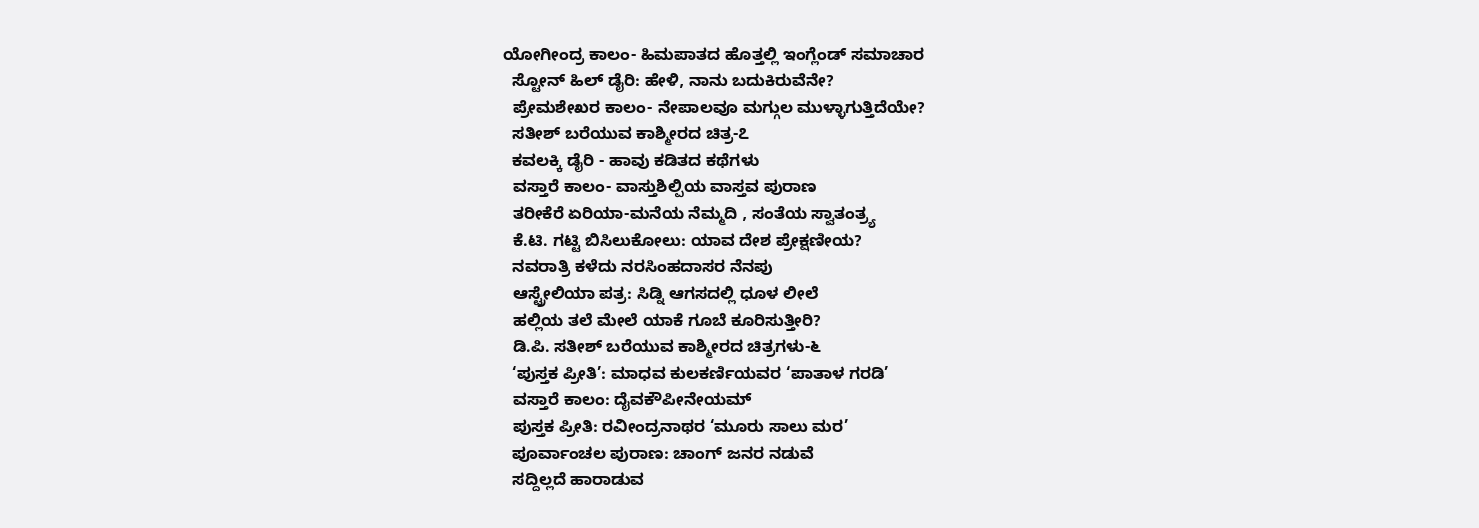ಯೋಗೀಂದ್ರ ಕಾಲಂ- ಹಿಮಪಾತದ ಹೊತ್ತಲ್ಲಿ ಇಂಗ್ಲೆಂಡ್ ಸಮಾಚಾರ
  ಸ್ಟೋನ್ ಹಿಲ್ ಡೈರಿ: ಹೇಳಿ, ನಾನು ಬದುಕಿರುವೆನೇ?
  ಪ್ರೇಮಶೇಖರ ಕಾಲಂ- ನೇಪಾಲವೂ ಮಗ್ಗುಲ ಮುಳ್ಳಾಗುತ್ತಿದೆಯೇ?
  ಸತೀಶ್ ಬರೆಯುವ ಕಾಶ್ಮೀರದ ಚಿತ್ರ-೭
  ಕವಲಕ್ಕಿ ಡೈರಿ - ಹಾವು ಕಡಿತದ ಕಥೆಗಳು
  ವಸ್ತಾರೆ ಕಾಲಂ- ವಾಸ್ತುಶಿಲ್ಪಿಯ ವಾಸ್ತವ ಪುರಾಣ
  ತರೀಕೆರೆ ಏರಿಯಾ-ಮನೆಯ ನೆಮ್ಮದಿ , ಸಂತೆಯ ಸ್ವಾತಂತ್ರ್ಯ
  ಕೆ.ಟಿ. ಗಟ್ಟಿ ಬಿಸಿಲುಕೋಲು: ಯಾವ ದೇಶ ಪ್ರೇಕ್ಷಣೀಯ?
  ನವರಾತ್ರಿ ಕಳೆದು ನರಸಿಂಹದಾಸರ ನೆನಪು
  ಆಸ್ಟ್ರೇಲಿಯಾ ಪತ್ರ: ಸಿಡ್ನಿ ಆಗಸದಲ್ಲಿ ಧೂಳ ಲೀಲೆ
  ಹಲ್ಲಿಯ ತಲೆ ಮೇಲೆ ಯಾಕೆ ಗೂಬೆ ಕೂರಿಸುತ್ತೀರಿ?
  ಡಿ.ಪಿ. ಸತೀಶ್ ಬರೆಯುವ ಕಾಶ್ಮೀರದ ಚಿತ್ರಗಳು-೬
  ‘ಪುಸ್ತಕ ಪ್ರೀತಿ’: ಮಾಧವ ಕುಲಕರ್ಣಿಯವರ ‘ಪಾತಾಳ ಗರಡಿ’
  ವಸ್ತಾರೆ ಕಾಲಂ: ದೈವಕೌಪೀನೇಯಮ್
  ಪುಸ್ತಕ ಪ್ರೀತಿ: ರವೀಂದ್ರನಾಥರ ‘ಮೂರು ಸಾಲು ಮರ’
  ಪೂರ್ವಾಂಚಲ ಪುರಾಣ: ಚಾಂಗ್ ಜನರ ನಡುವೆ
  ಸದ್ದಿಲ್ಲದೆ ಹಾರಾಡುವ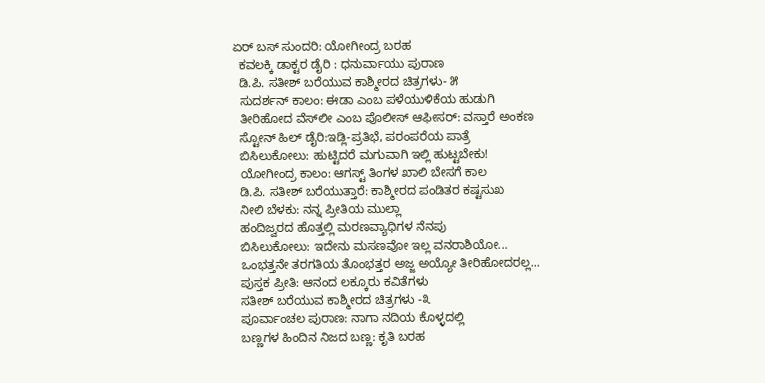ಏರ್ ಬಸ್ ಸುಂದರಿ: ಯೋಗೀಂದ್ರ ಬರಹ
  ಕವಲಕ್ಕಿ ಡಾಕ್ಟರ ಡೈರಿ : ಧನುರ್ವಾಯು ಪುರಾಣ
  ಡಿ.ಪಿ. ಸತೀಶ್ ಬರೆಯುವ ಕಾಶ್ಮೀರದ ಚಿತ್ರಗಳು- ೫
  ಸುದರ್ಶನ್ ಕಾಲಂ: ಈಡಾ ಎಂಬ ಪಳೆಯುಳಿಕೆಯ ಹುಡುಗಿ
  ತೀರಿಹೋದ ವೆಸ್‍ಲೀ ಎಂಬ ಪೊಲೀಸ್ ಆಫೀಸರ್: ವಸ್ತಾರೆ ಅಂಕಣ
  ಸ್ಟೋನ್ ಹಿಲ್ ಡೈರಿ:ಇಡ್ಲಿ-ಪ್ರತಿಭೆ, ಪರಂಪರೆಯ ಪಾತ್ರೆ
  ಬಿಸಿಲುಕೋಲು: ಹುಟ್ಟಿದರೆ ಮಗುವಾಗಿ ಇಲ್ಲಿ ಹುಟ್ಟಬೇಕು!
  ಯೋಗೀಂದ್ರ ಕಾಲಂ: ಆಗಸ್ಟ್ ತಿಂಗಳ ಖಾಲಿ ಬೇಸಗೆ ಕಾಲ
  ಡಿ.ಪಿ. ಸತೀಶ್ ಬರೆಯುತ್ತಾರೆ: ಕಾಶ್ಮೀರದ ಪಂಡಿತರ ಕಷ್ಟಸುಖ
  ನೀಲಿ ಬೆಳಕು: ನನ್ನ ಪ್ರೀತಿಯ ಮುಲ್ಲಾ
  ಹಂದಿಜ್ವರದ ಹೊತ್ತಲ್ಲಿ ಮರಣವ್ಯಾಧಿಗಳ ನೆನಪು
  ಬಿಸಿಲುಕೋಲು: ಇದೇನು ಮಸಣವೋ ಇಲ್ಲ ವನರಾಶಿಯೋ...
  ಒಂಭತ್ತನೇ ತರಗತಿಯ ತೊಂಭತ್ತರ ಅಜ್ಜ ಅಯ್ಯೋ ತೀರಿಹೋದರಲ್ಲ...
  ಪುಸ್ತಕ ಪ್ರೀತಿ: ಆನಂದ ಲಕ್ಕೂರು ಕವಿತೆಗಳು
  ಸತೀಶ್ ಬರೆಯುವ ಕಾಶ್ಮೀರದ ಚಿತ್ರಗಳು -೩
  ಪೂರ್ವಾಂಚಲ ಪುರಾಣ: ನಾಗಾ ನದಿಯ ಕೊಳ್ಳದಲ್ಲಿ
  ಬಣ್ಣಗಳ ಹಿಂದಿನ ನಿಜದ ಬಣ್ಣ: ಕೃತಿ ಬರಹ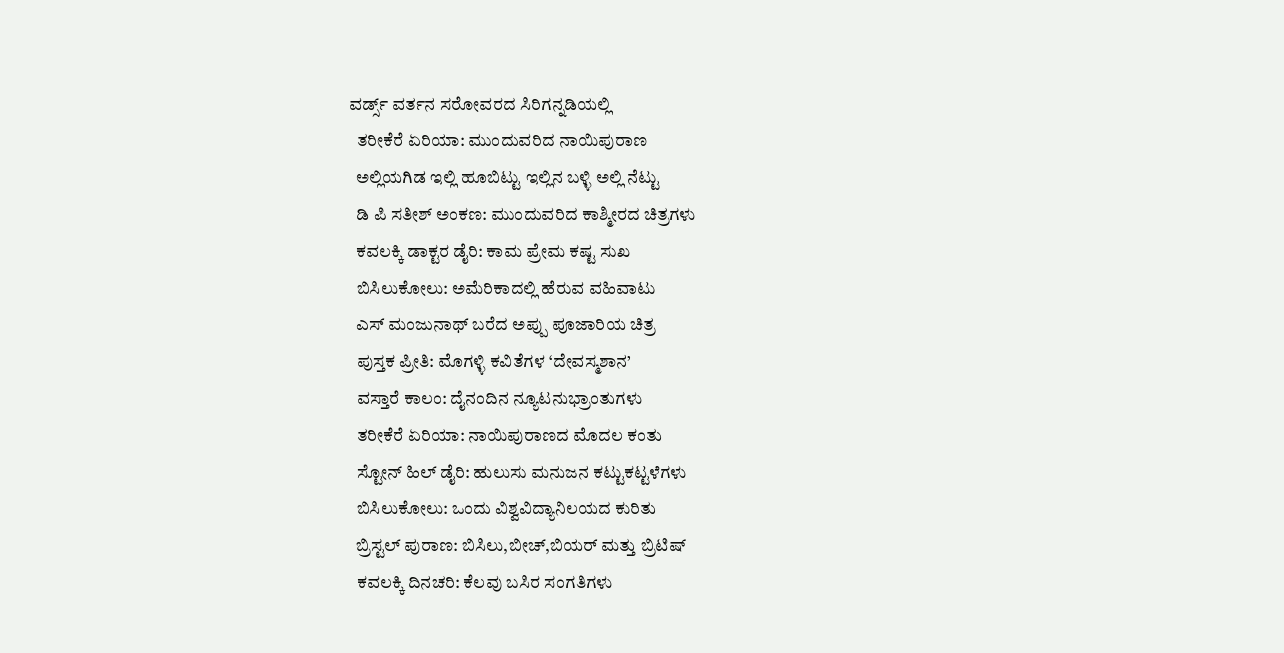ವರ್ಡ್ಸ್ ವರ್ತನ ಸರೋವರದ ಸಿರಿಗನ್ನಡಿಯಲ್ಲಿ
  ತರೀಕೆರೆ ಏರಿಯಾ: ಮುಂದುವರಿದ ನಾಯಿಪುರಾಣ
  ಅಲ್ಲಿಯಗಿಡ ಇಲ್ಲಿ ಹೂಬಿಟ್ಟು ಇಲ್ಲಿನ ಬಳ್ಳಿ ಅಲ್ಲಿ ನೆಟ್ಟು
  ಡಿ ಪಿ ಸತೀಶ್ ಅಂಕಣ: ಮುಂದುವರಿದ ಕಾಶ್ಮೀರದ ಚಿತ್ರಗಳು
  ಕವಲಕ್ಕಿ ಡಾಕ್ಟರ ಡೈರಿ: ಕಾಮ ಪ್ರೇಮ ಕಷ್ಟ ಸುಖ
  ಬಿಸಿಲುಕೋಲು: ಅಮೆರಿಕಾದಲ್ಲಿ ಹೆರುವ ವಹಿವಾಟು
  ಎಸ್ ಮಂಜುನಾಥ್ ಬರೆದ ಅಪ್ಪು ಪೂಜಾರಿಯ ಚಿತ್ರ
  ಪುಸ್ತಕ ಪ್ರೀತಿ: ಮೊಗಳ್ಳಿ ಕವಿತೆಗಳ ‘ದೇವಸ್ಮಶಾನ’
  ವಸ್ತಾರೆ ಕಾಲಂ: ದೈನಂದಿನ ನ್ಯೂಟನುಭ್ರಾಂತುಗಳು
  ತರೀಕೆರೆ ಏರಿಯಾ: ನಾಯಿಪುರಾಣದ ಮೊದಲ ಕಂತು
  ಸ್ಟೋನ್ ಹಿಲ್ ಡೈರಿ: ಹುಲುಸು ಮನುಜನ ಕಟ್ಟುಕಟ್ಟಳೆಗಳು
  ಬಿಸಿಲುಕೋಲು: ಒಂದು ವಿಶ್ವವಿದ್ಯಾನಿಲಯದ ಕುರಿತು
  ಬ್ರಿಸ್ಟಲ್ ಪುರಾಣ: ಬಿಸಿಲು,ಬೀಚ್,ಬಿಯರ್ ಮತ್ತು ಬ್ರಿಟಿಷ್
  ಕವಲಕ್ಕಿ ದಿನಚರಿ: ಕೆಲವು ಬಸಿರ ಸಂಗತಿಗಳು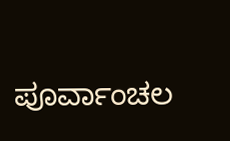ಪೂರ್ವಾಂಚಲ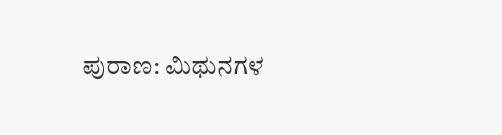ಪುರಾಣ: ಮಿಥುನಗಳ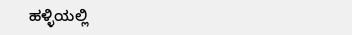ಹಳ್ಳಿಯಲ್ಲಿ